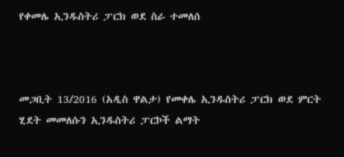የቀመሌ ኢንዱስትሪ ፓርክ ወደ ስራ ተመለሰ



መጋቢት 13/2016 (አዲስ ዋልታ) የመቀሌ ኢንዱስትሪ ፓርክ ወደ ምርት ሂደት መመለሱን ኢንዱስትሪ ፓርኮች ልማት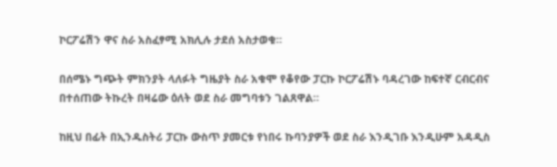ኮርፖሬሽን ዋና ስራ አስፈፃሚ አክሊሉ ታደሰ አስታወቁ።

በሰሜኑ ግጭት ምክንያት ላለፉት ግዜያት ስራ አቁሞ የቆየው ፓርኩ ኮርፖሬሽኑ ባዳረገው ከፍተኛ ርብርብና በተሰጠው ትኩረት በዛሬው ዕለት ወደ ስራ መግባቱን ገልጸዋል።

ከዚህ በፊት በኢንዱስትሪ ፓርኩ ውስጥ ያመርቱ የነበሩ ኩባንያዎች ወደ ስራ እንዲገቡ እንዲሁም አዳዲስ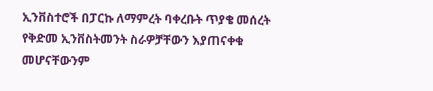ኢንቨስተሮች በፓርኩ ለማምረት ባቀረቡት ጥያቄ መሰረት የቅድመ ኢንቨስትመንት ስራዎቻቸውን እያጠናቀቁ መሆናቸውንም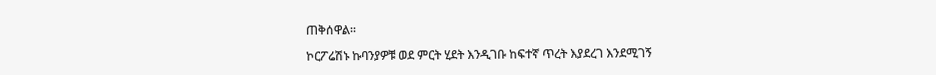ጠቅሰዋል፡፡

ኮርፖሬሽኑ ኩባንያዎቹ ወደ ምርት ሂደት እንዲገቡ ከፍተኛ ጥረት እያደረገ እንደሚገኝ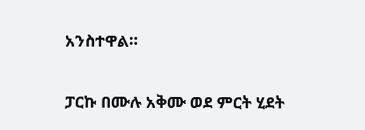አንስተዋል።

ፓርኩ በሙሉ አቅሙ ወደ ምርት ሂደት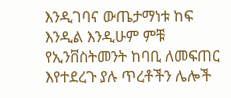እንዲገባና ውጤታማነቱ ከፍ እንዲል እንዲሁም ምቹ የኢንቨስትመንት ከባቢ ለመፍጠር እየተደረጉ ያሉ ጥረቶችን ሌሎች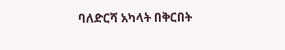ባለድርሻ አካላት በቅርበት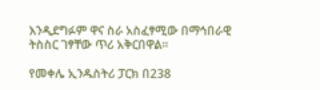እንዲደግፉም ዋና ስራ አስፈፃሚው በማኅበራዊ ትስስር ገፃቸው ጥሪ አቅርበዋል።

የመቀሌ ኢንዱስትሪ ፓርክ በ238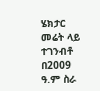ሄክታር መሬት ላይ ተገንብቶ በ2009 ዓ.ም ስራ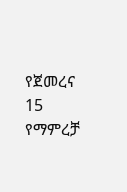የጀመረና 15 የማምረቻ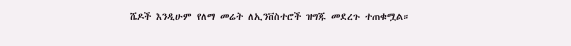ሼዶች እንዲሁም የለማ መሬት ለኢንቨስተሮች ዝግጁ መደረጉ ተጠቁሟል።